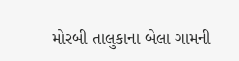મોરબી તાલુકાના બેલા ગામની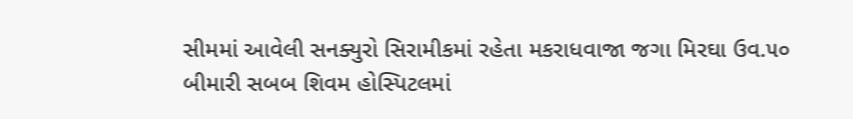સીમમાં આવેલી સનક્યુરો સિરામીકમાં રહેતા મકરાધવાજા જગા મિરઘા ઉવ.૫૦ બીમારી સબબ શિવમ હોસ્પિટલમાં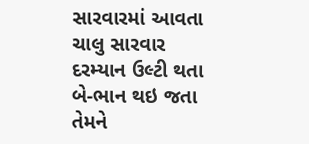સારવારમાં આવતા ચાલુ સારવાર દરમ્યાન ઉલ્ટી થતા બે-ભાન થઇ જતા તેમને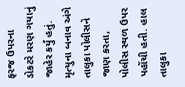ફરજ ઉપરના ડોકટરે મરણ ગયાનું જાહેર કર્યું હતું. મૃત્યુના બનાવ અંગે તાલુકા પોલીસને જાણ કરતા, પોલીસ સ્થળ ઉપર પહોંચી હતી. હાલ તાલુકા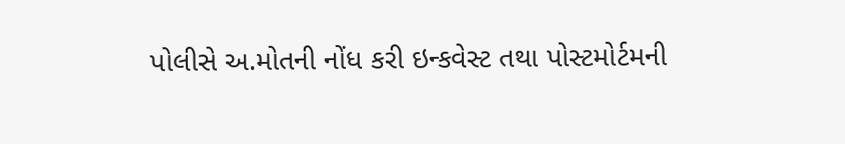પોલીસે અ.મોતની નોંધ કરી ઇન્કવેસ્ટ તથા પોસ્ટમોર્ટમની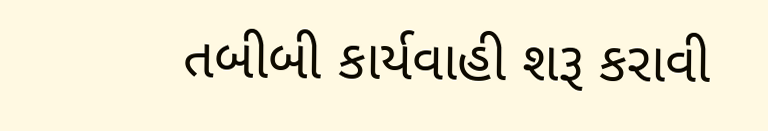તબીબી કાર્યવાહી શરૂ કરાવી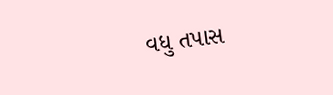વધુ તપાસ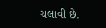ચલાવી છે.